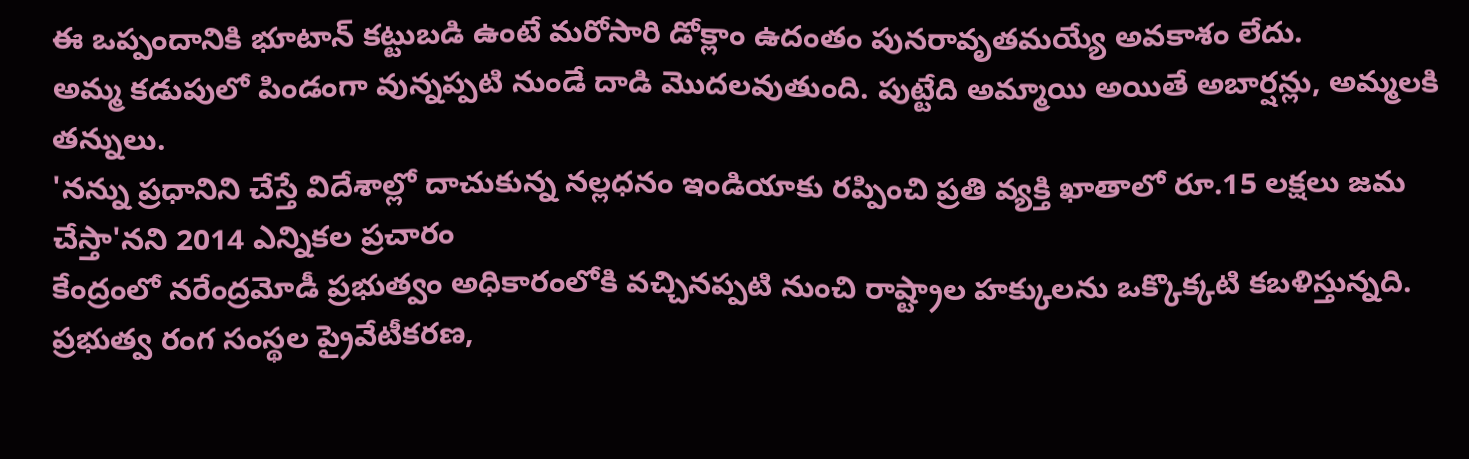ఈ ఒప్పందానికి భూటాన్ కట్టుబడి ఉంటే మరోసారి డోక్లాం ఉదంతం పునరావృతమయ్యే అవకాశం లేదు.
అమ్మ కడుపులో పిండంగా వున్నప్పటి నుండే దాడి మొదలవుతుంది. పుట్టేది అమ్మాయి అయితే అబార్షన్లు, అమ్మలకి తన్నులు.
'నన్ను ప్రధానిని చేస్తే విదేశాల్లో దాచుకున్న నల్లధనం ఇండియాకు రప్పించి ప్రతి వ్యక్తి ఖాతాలో రూ.15 లక్షలు జమ చేస్తా'నని 2014 ఎన్నికల ప్రచారం
కేంద్రంలో నరేంద్రమోడీ ప్రభుత్వం అధికారంలోకి వచ్చినప్పటి నుంచి రాష్ట్రాల హక్కులను ఒక్కొక్కటి కబళిస్తున్నది.
ప్రభుత్వ రంగ సంస్థల ప్రైవేటీకరణ,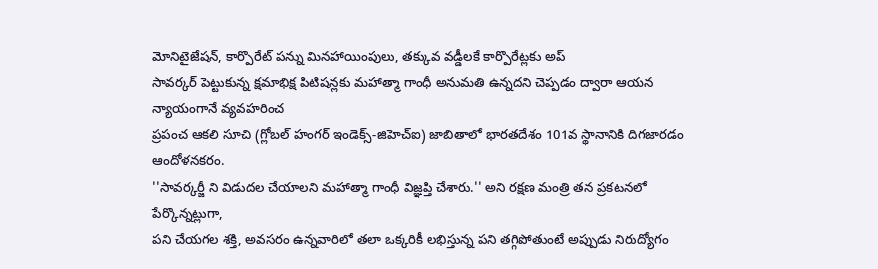మోనిటైజేషన్, కార్పొరేట్ పన్ను మినహాయింపులు, తక్కువ వడ్డీలకే కార్పొరేట్లకు అప్
సావర్కర్ పెట్టుకున్న క్షమాభిక్ష పిటిషన్లకు మహాత్మా గాంధీ అనుమతి ఉన్నదని చెప్పడం ద్వారా ఆయన న్యాయంగానే వ్యవహరించ
ప్రపంచ ఆకలి సూచి (గ్లోబల్ హంగర్ ఇండెక్స్-జిహెచ్ఐ) జాబితాలో భారతదేశం 101వ స్థానానికి దిగజారడం ఆందోళనకరం.
''సావర్కర్జీ ని విడుదల చేయాలని మహాత్మా గాంధీ విజ్ఞప్తి చేశారు.'' అని రక్షణ మంత్రి తన ప్రకటనలో పేర్కొన్నట్లుగా,
పని చేయగల శక్తి, అవసరం ఉన్నవారిలో తలా ఒక్కరికీ లభిస్తున్న పని తగ్గిపోతుంటే అప్పుడు నిరుద్యోగం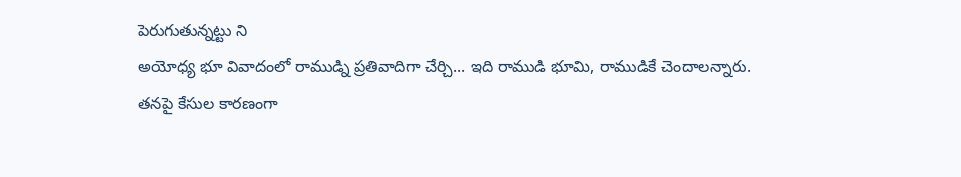పెరుగుతున్నట్టు ని
అయోధ్య భూ వివాదంలో రాముడ్ని ప్రతివాదిగా చేర్చి... ఇది రాముడి భూమి, రాముడికే చెందాలన్నారు.
తనపై కేసుల కారణంగా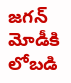జగన్ మోడీకి లోబడి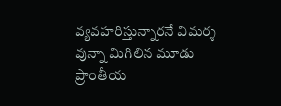వ్యవహరిస్తున్నారనే విమర్శ వున్నా మిగిలిన మూడు ప్రాంతీయ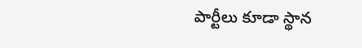పార్టీలు కూడా స్థాన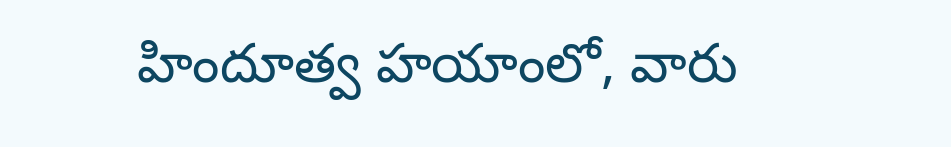హిందూత్వ హయాంలో, వారు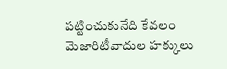పట్టించుకునేది కేవలం మెజారిటీవాదుల హక్కులు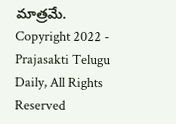మాత్రమే.
Copyright 2022 - Prajasakti Telugu Daily, All Rights Reserved